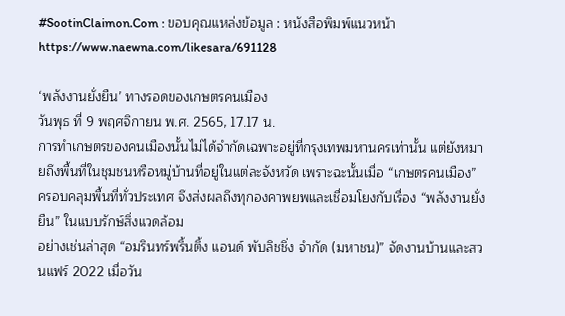#SootinClaimon.Com : ขอบคุณแหล่งข้อมูล : หนังสือพิมพ์แนวหน้า
https://www.naewna.com/likesara/691128

‘พลังงานยั่งยืน’ ทางรอดของเกษตรคนเมือง
วันพุธ ที่ 9 พฤศจิกายน พ.ศ. 2565, 17.17 น.
การทำเกษตรของคนเมืองนั้นไม่ได้จำกัดเฉพาะอยู่ที่กรุงเทพมหานครเท่านั้น แต่ยังหมายถึงพื้นที่ในชุมชนหรือหมู่บ้านที่อยู่ในแต่ละจังหวัด เพราะฉะนั้นเมื่อ “เกษตรคนเมือง” ครอบคลุมพื้นที่ทั่วประเทศ จึงส่งผลถึงทุกองคาพยพและเชื่อมโยงกับเรื่อง “พลังงานยั่งยืน” ในแบบรักษ์สิ่งแวดล้อม
อย่างเช่นล่าสุด “อมรินทร์พริ้นติ้ง แอนด์ พับลิชชิ่ง จำกัด (มหาชน)” จัดงานบ้านและสวนแฟร์ 2022 เมื่อวัน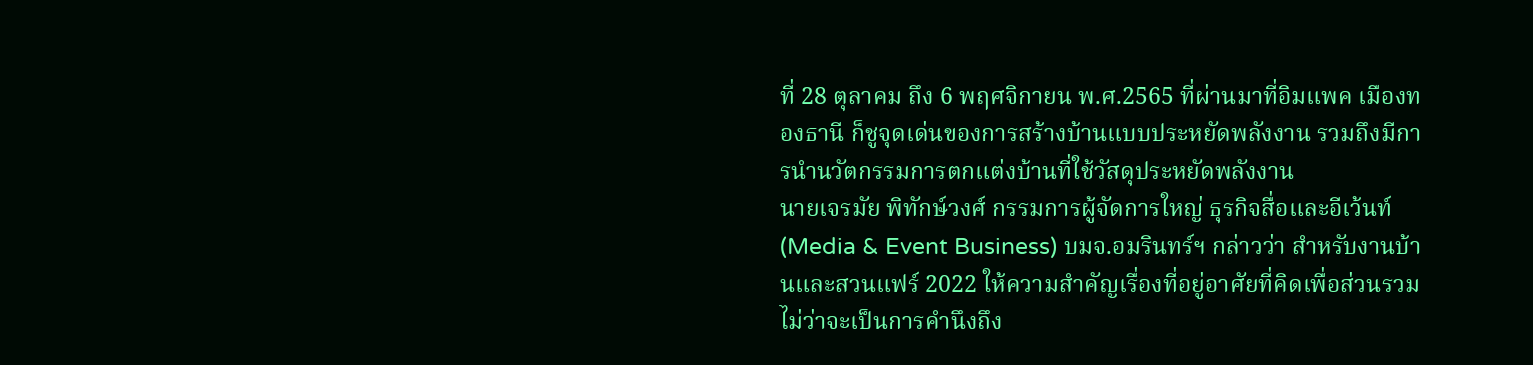ที่ 28 ตุลาคม ถึง 6 พฤศจิกายน พ.ศ.2565 ที่ผ่านมาที่อิมแพค เมืองทองธานี ก็ชูจุดเด่นของการสร้างบ้านแบบประหยัดพลังงาน รวมถึงมีการนำนวัตกรรมการตกแต่งบ้านที่ใช้วัสดุประหยัดพลังงาน
นายเจรมัย พิทักษ์วงศ์ กรรมการผู้จัดการใหญ่ ธุรกิจสื่อและอีเว้นท์ (Media & Event Business) บมจ.อมรินทร์ฯ กล่าวว่า สำหรับงานบ้านและสวนแฟร์ 2022 ให้ความสำคัญเรื่องที่อยู่อาศัยที่คิดเพื่อส่วนรวม ไม่ว่าจะเป็นการคำนึงถึง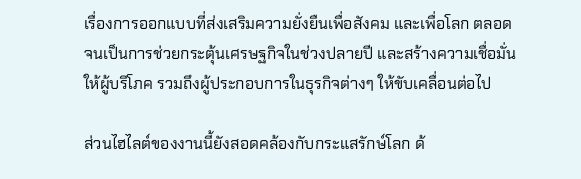เรื่องการออกแบบที่ส่งเสริมความยั่งยืนเพื่อสังคม และเพื่อโลก ตลอดจนเป็นการช่วยกระตุ้นเศรษฐกิจในช่วงปลายปี และสร้างความเชื่อมั่นให้ผู้บริโภค รวมถึงผู้ประกอบการในธุรกิจต่างๆ ให้ขับเคลื่อนต่อไป

ส่วนไฮไลต์ของงานนี้ยังสอดคล้องกับกระแสรักษ์โลก ด้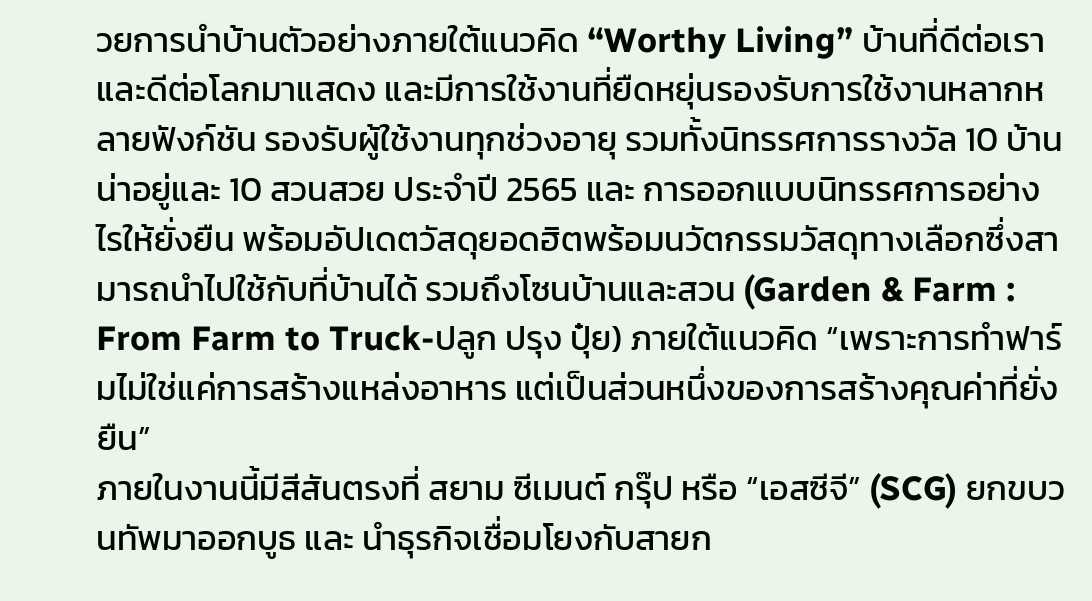วยการนำบ้านตัวอย่างภายใต้แนวคิด “Worthy Living” บ้านที่ดีต่อเราและดีต่อโลกมาแสดง และมีการใช้งานที่ยืดหยุ่นรองรับการใช้งานหลากหลายฟังก์ชัน รองรับผู้ใช้งานทุกช่วงอายุ รวมทั้งนิทรรศการรางวัล 10 บ้านน่าอยู่และ 10 สวนสวย ประจำปี 2565 และ การออกแบบนิทรรศการอย่างไรให้ยั่งยืน พร้อมอัปเดตวัสดุยอดฮิตพร้อมนวัตกรรมวัสดุทางเลือกซึ่งสามารถนำไปใช้กับที่บ้านได้ รวมถึงโซนบ้านและสวน (Garden & Farm : From Farm to Truck-ปลูก ปรุง ปุ๋ย) ภายใต้แนวคิด “เพราะการทำฟาร์มไม่ใช่แค่การสร้างแหล่งอาหาร แต่เป็นส่วนหนึ่งของการสร้างคุณค่าที่ยั่งยืน”
ภายในงานนี้มีสีสันตรงที่ สยาม ซีเมนต์ กรุ๊ป หรือ “เอสซีจี” (SCG) ยกขบวนทัพมาออกบูธ และ นำธุรกิจเชื่อมโยงกับสายก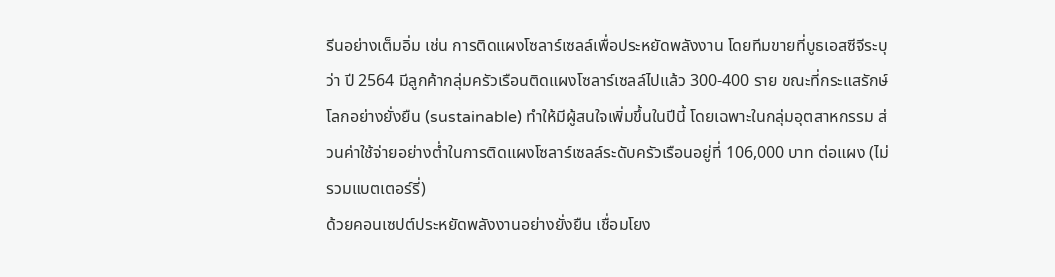รีนอย่างเต็มอิ่ม เช่น การติดแผงโซลาร์เซลล์เพื่อประหยัดพลังงาน โดยทีมขายที่บูธเอสซีจีระบุว่า ปี 2564 มีลูกค้ากลุ่มครัวเรือนติดแผงโซลาร์เซลล์ไปแล้ว 300-400 ราย ขณะที่กระแสรักษ์โลกอย่างยั่งยืน (sustainable) ทำให้มีผู้สนใจเพิ่มขึ้นในปีนี้ โดยเฉพาะในกลุ่มอุตสาหกรรม ส่วนค่าใช้จ่ายอย่างต่ำในการติดแผงโซลาร์เซลล์ระดับครัวเรือนอยู่ที่ 106,000 บาท ต่อแผง (ไม่รวมแบตเตอร์รี่)
ด้วยคอนเซปต์ประหยัดพลังงานอย่างยั่งยืน เชื่อมโยง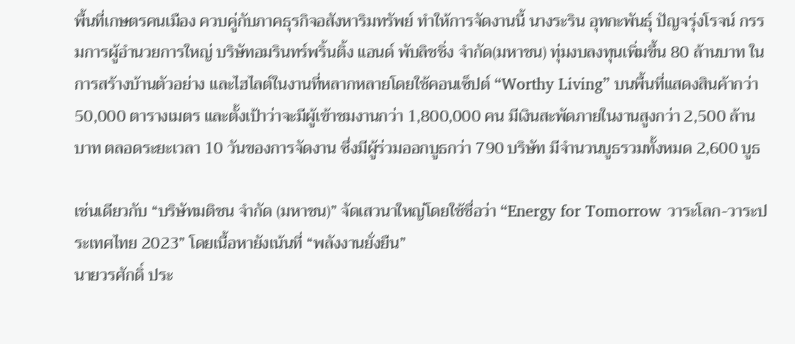พื้นที่เกษตรคนเมือง ควบคู่กับภาคธุรกิจอสังหาริมทรัพย์ ทำให้การจัดงานนี้ นางระริน อุทกะพันธุ์ ปัญจรุ่งโรจน์ กรรมการผู้อำนวยการใหญ่ บริษัทอมรินทร์พริ้นติ้ง แอนด์ พับลิชชิ่ง จำกัด(มหาชน) ทุ่มงบลงทุนเพิ่มขึ้น 80 ล้านบาท ในการสร้างบ้านตัวอย่าง และไฮไลต์ในงานที่หลากหลายโดยใช้คอนเซ็ปต์ “Worthy Living” บนพื้นที่แสดงสินค้ากว่า 50,000 ตารางเมตร และตั้งเป้าว่าจะมีผู้เข้าชมงานกว่า 1,800,000 คน มีเงินสะพัดภายในงานสูงกว่า 2,500 ล้านบาท ตลอดระยะเวลา 10 วันของการจัดงาน ซึ่งมีผู้ร่วมออกบูธกว่า 790 บริษัท มีจำนวนบูธรวมทั้งหมด 2,600 บูธ

เช่นเดียวกับ “บริษัทมติชน จำกัด (มหาชน)” จัดเสวนาใหญ่โดยใช้ชื่อว่า “Energy for Tomorrow วาระโลก-วาระประเทศไทย 2023” โดยเนื้อหายังเน้นที่ “พลังงานยั่งยืน”
นายวรศักดิ์ ประ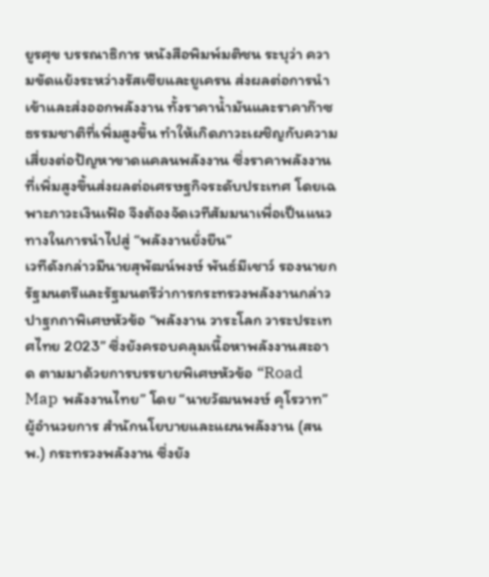ยูรศุข บรรณาธิการ หนังสือพิมพ์มติชน ระบุว่า ความขัดแย้งระหว่างรัสเซียและยูเครน ส่งผลต่อการนำเข้าและส่งออกพลังงาน ทั้งราคาน้ำมันและราคาก๊าซธรรมชาติที่เพิ่มสูงขึ้น ทำให้เกิดภาวะเผชิญกับความเสี่ยงต่อปัญหาขาดแคลนพลังงาน ซึ่งราคาพลังงานที่เพิ่มสูงขึ้นส่งผลต่อเศรษฐกิจระดับประเทศ โดยเฉพาะภาวะเงินเฟ้อ จึงต้องจัดเวทีสัมมนาเพื่อเป็นแนวทางในการนำไปสู่ “พลังงานยั่งยืน”
เวทีดังกล่าวมีนายสุพัฒน์พงษ์ พันธ์มีเชาว์ รองนายกรัฐมนตรีและรัฐมนตรีว่าการกระทรวงพลังงานกล่าวปาฐกถาพิเศษหัวข้อ “พลังงาน วาระโลก วาระประเทศไทย 2023” ซึ่งยังครอบคลุมเนื้อหาพลังงานสะอาด ตามมาด้วยการบรรยายพิเศษหัวข้อ “Road Map พลังงานไทย” โดย “นายวัฒนพงษ์ คุโรวาท” ผู้อำนวยการ สำนักนโยบายและแผนพลังงาน (สนพ.) กระทรวงพลังงาน ซึ่งยัง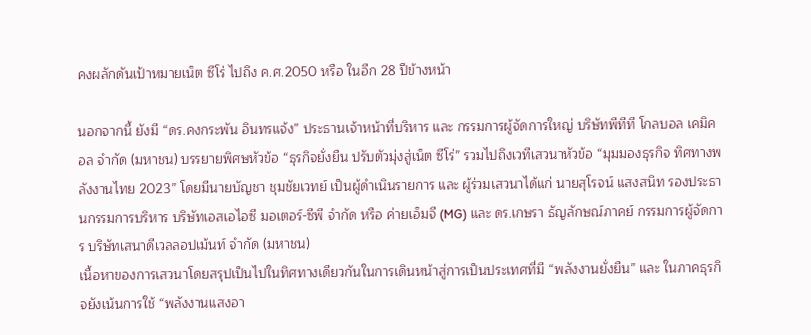คงผลักดันเป้าหมายเน็ต ซีโร่ ไปถึง ค.ศ.2050 หรือ ในอีก 28 ปีข้างหน้า

นอกจากนี้ ยังมี “ดร.คงกระพัน อินทรแจ้ง” ประธานเจ้าหน้าที่บริหาร และ กรรมการผู้จัดการใหญ่ บริษัทพีทีที โกลบอล เคมิคอล จำกัด (มหาชน) บรรยายพิศษหัวข้อ “ธุรกิจยั่งยืน ปรับตัวมุ่งสู่เน็ต ซีโร่” รวมไปถึงเวทีเสวนาหัวข้อ “มุมมองธุรกิจ ทิศทางพลังงานไทย 2023” โดยมีนายบัญชา ชุมชัยเวทย์ เป็นผู้ดำเนินรายการ และ ผู้ร่วมเสวนาได้แก่ นายสุโรจน์ แสงสนิท รองประธานกรรมการบริหาร บริษัทเอสเอไอซี มอเตอร์-ซีพี จำกัด หรือ ค่ายเอ็มจี (MG) และ ดร.เกษรา ธัญลักษณ์ภาคย์ กรรมการผู้จัดการ บริษัทเสนาดีเวลลอปเม้นท์ จำกัด (มหาชน)
เนื้อหาของการเสวนาโดยสรุปเป็นไปในทิศทางเดียวกันในการเดินหน้าสู่การเป็นประเทศที่มี “พลังงานยั่งยืน” และ ในภาคธุรกิจยังเน้นการใช้ “พลังงานแสงอา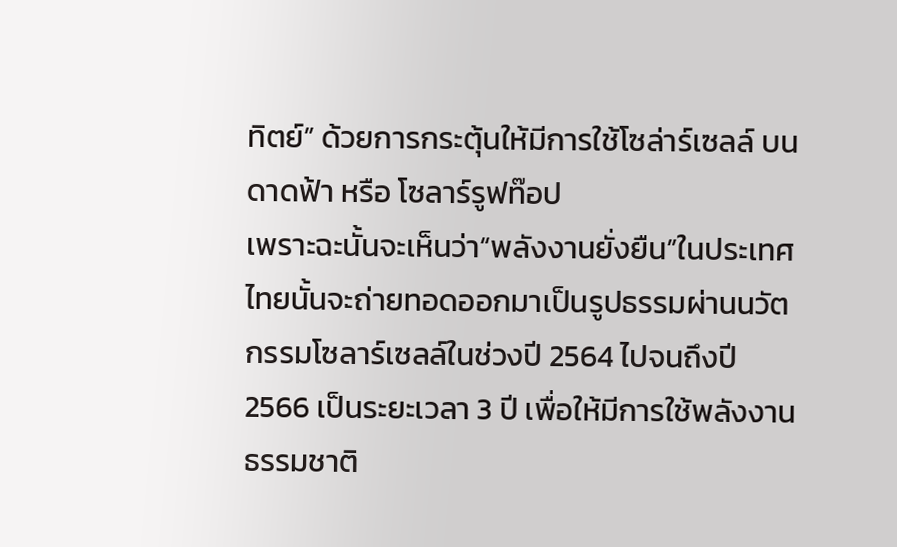ทิตย์” ด้วยการกระตุ้นให้มีการใช้โซล่าร์เซลล์ บนดาดฟ้า หรือ โซลาร์รูฟท๊อป
เพราะฉะนั้นจะเห็นว่า“พลังงานยั่งยืน”ในประเทศไทยนั้นจะถ่ายทอดออกมาเป็นรูปธรรมผ่านนวัตกรรมโซลาร์เซลล์ในช่วงปี 2564 ไปจนถึงปี 2566 เป็นระยะเวลา 3 ปี เพื่อให้มีการใช้พลังงานธรรมชาติ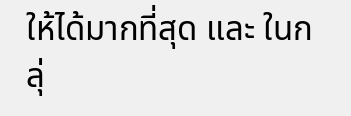ให้ได้มากที่สุด และ ในกลุ่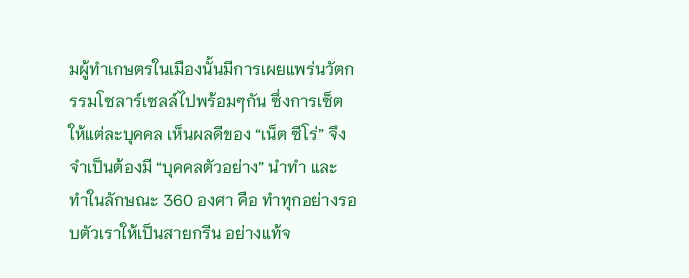มผู้ทำเกษตรในเมืองนั้นมีการเผยแพร่นวัตกรรมโซลาร์เซลล์ไปพร้อมๆกัน ซึ่งการเซ็ตให้แต่ละบุคคล เห็นผลดีของ “เน็ต ซีโร่” จึงจำเป็นต้องมี “บุคคลตัวอย่าง” นำทำ และ ทำในลักษณะ 360 องศา คือ ทำทุกอย่างรอบตัวเราให้เป็นสายกรีน อย่างแท้จ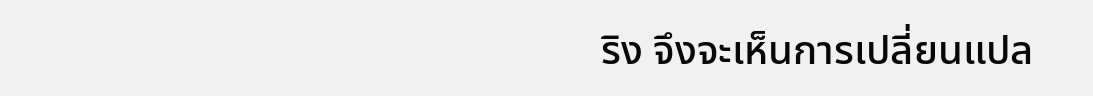ริง จึงจะเห็นการเปลี่ยนแปล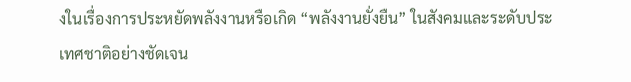งในเรื่องการประหยัดพลังงานหรือเกิด “พลังงานยั่งยืน” ในสังคมและระดับประเทศชาติอย่างชัดเจน